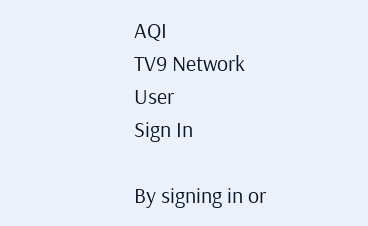AQI
TV9 Network
User
Sign In

By signing in or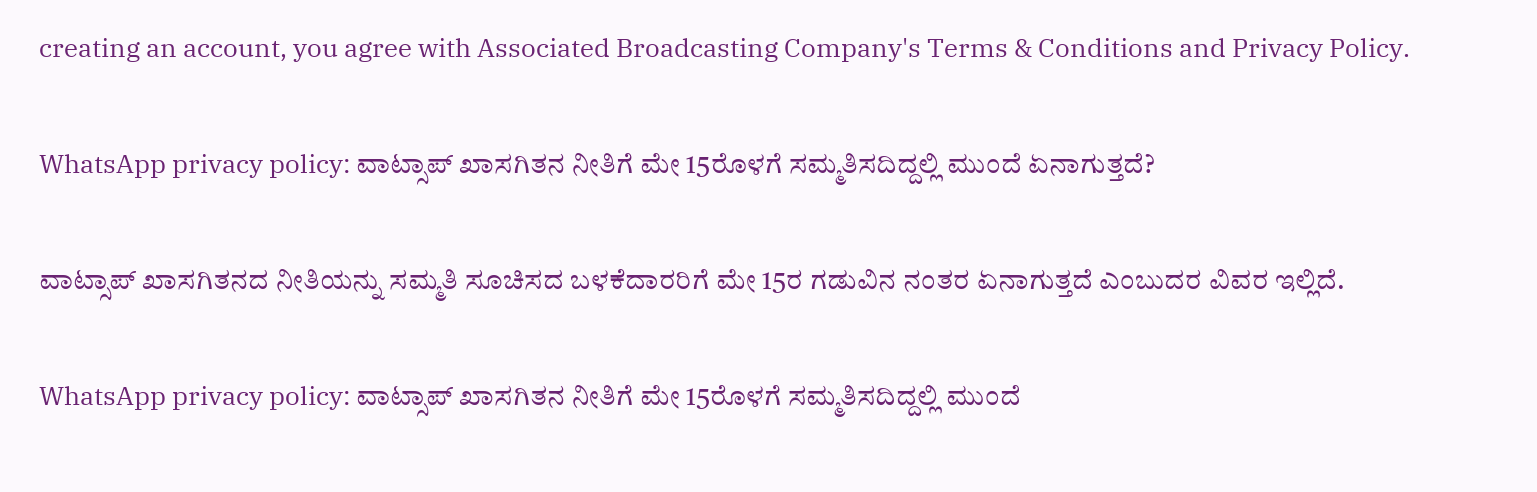creating an account, you agree with Associated Broadcasting Company's Terms & Conditions and Privacy Policy.

WhatsApp privacy policy: ವಾಟ್ಸಾಪ್ ಖಾಸಗಿತನ ನೀತಿಗೆ ಮೇ 15ರೊಳಗೆ ಸಮ್ಮತಿಸದಿದ್ದಲ್ಲಿ ಮುಂದೆ ಏನಾಗುತ್ತದೆ?

ವಾಟ್ಸಾಪ್ ಖಾಸಗಿತನದ ನೀತಿಯನ್ನು ಸಮ್ಮತಿ ಸೂಚಿಸದ ಬಳಕೆದಾರರಿಗೆ ಮೇ 15ರ ಗಡುವಿನ ನಂತರ ಏನಾಗುತ್ತದೆ ಎಂಬುದರ ವಿವರ ಇಲ್ಲಿದೆ.

WhatsApp privacy policy: ವಾಟ್ಸಾಪ್ ಖಾಸಗಿತನ ನೀತಿಗೆ ಮೇ 15ರೊಳಗೆ ಸಮ್ಮತಿಸದಿದ್ದಲ್ಲಿ ಮುಂದೆ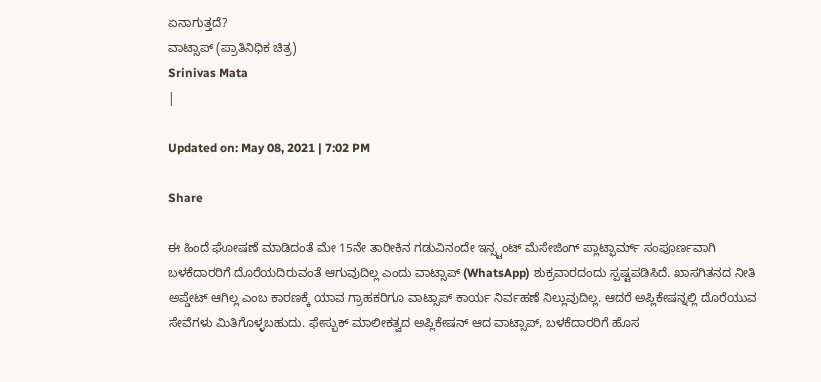ಏನಾಗುತ್ತದೆ?
ವಾಟ್ಸಾಪ್ (ಪ್ರಾತಿನಿಧಿಕ ಚಿತ್ರ)
Srinivas Mata
|

Updated on: May 08, 2021 | 7:02 PM

Share

ಈ ಹಿಂದೆ ಘೋಷಣೆ ಮಾಡಿದಂತೆ ಮೇ 15ನೇ ತಾರೀಕಿನ ಗಡುವಿನಂದೇ ಇನ್ಸ್ಟಂಟ್ ಮೆಸೇಜಿಂಗ್ ಪ್ಲಾಟ್ಫಾರ್ಮ್ ಸಂಪೂರ್ಣವಾಗಿ ಬಳಕೆದಾರರಿಗೆ ದೊರೆಯದಿರುವಂತೆ ಆಗುವುದಿಲ್ಲ ಎಂದು ವಾಟ್ಸಾಪ್ (WhatsApp) ಶುಕ್ರವಾರದಂದು ಸ್ಪಷ್ಟಪಡಿಸಿದೆ. ಖಾಸಗಿತನದ ನೀತಿ ಅಪ್ಡೇಟ್ ಆಗಿಲ್ಲ ಎಂಬ ಕಾರಣಕ್ಕೆ ಯಾವ ಗ್ರಾಹಕರಿಗೂ ವಾಟ್ಸಾಪ್ ಕಾರ್ಯ ನಿರ್ವಹಣೆ ನಿಲ್ಲುವುದಿಲ್ಲ. ಆದರೆ ಅಪ್ಲಿಕೇಷನ್ನಲ್ಲಿ ದೊರೆಯುವ ಸೇವೆಗಳು ಮಿತಿಗೊಳ್ಳಬಹುದು. ಫೇಸ್ಬುಕ್ ಮಾಲೀಕತ್ವದ ಅಪ್ಲಿಕೇಷನ್ ಆದ ವಾಟ್ಸಾಪ್, ಬಳಕೆದಾರರಿಗೆ ಹೊಸ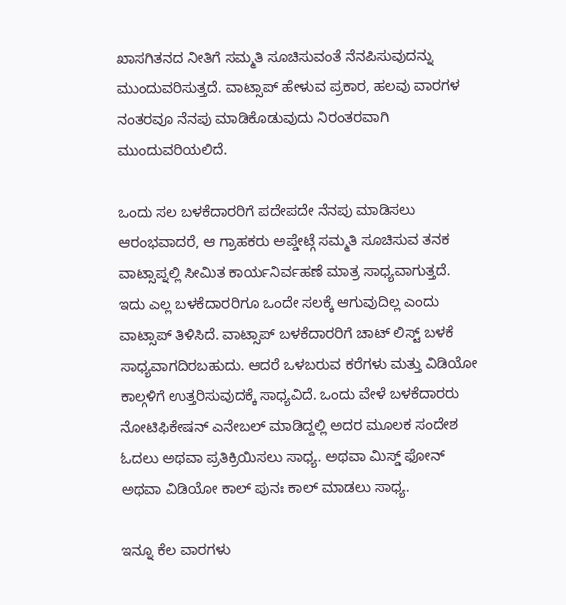ಖಾಸಗಿತನದ ನೀತಿಗೆ ಸಮ್ಮತಿ ಸೂಚಿಸುವಂತೆ ನೆನಪಿಸುವುದನ್ನು ಮುಂದುವರಿಸುತ್ತದೆ. ವಾಟ್ಸಾಪ್ ಹೇಳುವ ಪ್ರಕಾರ, ಹಲವು ವಾರಗಳ ನಂತರವೂ ನೆನಪು ಮಾಡಿಕೊಡುವುದು ನಿರಂತರವಾಗಿ ಮುಂದುವರಿಯಲಿದೆ.

ಒಂದು ಸಲ ಬಳಕೆದಾರರಿಗೆ ಪದೇಪದೇ ನೆನಪು ಮಾಡಿಸಲು ಆರಂಭವಾದರೆ, ಆ ಗ್ರಾಹಕರು ಅಪ್ಡೇಟ್ಗೆ ಸಮ್ಮತಿ ಸೂಚಿಸುವ ತನಕ ವಾಟ್ಸಾಪ್ನಲ್ಲಿ ಸೀಮಿತ ಕಾರ್ಯನಿರ್ವಹಣೆ ಮಾತ್ರ ಸಾಧ್ಯವಾಗುತ್ತದೆ. ಇದು ಎಲ್ಲ ಬಳಕೆದಾರರಿಗೂ ಒಂದೇ ಸಲಕ್ಕೆ ಆಗುವುದಿಲ್ಲ ಎಂದು ವಾಟ್ಸಾಪ್ ತಿಳಿಸಿದೆ. ವಾಟ್ಸಾಪ್ ಬಳಕೆದಾರರಿಗೆ ಚಾಟ್ ಲಿಸ್ಟ್ ಬಳಕೆ ಸಾಧ್ಯವಾಗದಿರಬಹುದು. ಆದರೆ ಒಳಬರುವ ಕರೆಗಳು ಮತ್ತು ವಿಡಿಯೋ ಕಾಲ್ಗಳಿಗೆ ಉತ್ತರಿಸುವುದಕ್ಕೆ ಸಾಧ್ಯವಿದೆ. ಒಂದು ವೇಳೆ ಬಳಕೆದಾರರು ನೋಟಿಫಿಕೇಷನ್ ಎನೇಬಲ್ ಮಾಡಿದ್ದಲ್ಲಿ ಅದರ ಮೂಲಕ ಸಂದೇಶ ಓದಲು ಅಥವಾ ಪ್ರತಿಕ್ರಿಯಿಸಲು ಸಾಧ್ಯ. ಅಥವಾ ಮಿಸ್ಡ್ ಫೋನ್ ಅಥವಾ ವಿಡಿಯೋ ಕಾಲ್ ಪುನಃ ಕಾಲ್ ಮಾಡಲು ಸಾಧ್ಯ.

ಇನ್ನೂ ಕೆಲ ವಾರಗಳು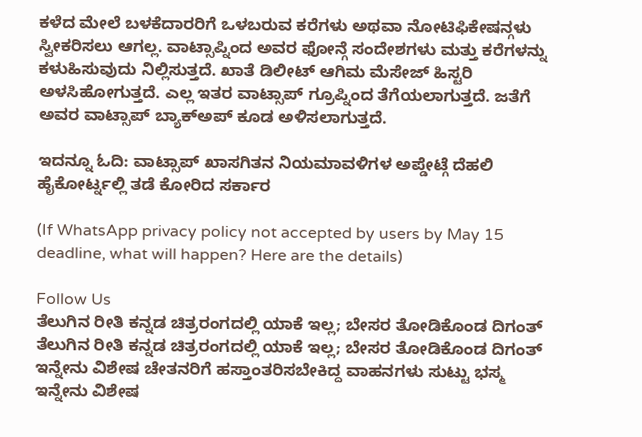ಕಳೆದ ಮೇಲೆ ಬಳಕೆದಾರರಿಗೆ ಒಳಬರುವ ಕರೆಗಳು ಅಥವಾ ನೋಟಿಫಿಕೇಷನ್ಗಳು ಸ್ವೀಕರಿಸಲು ಆಗಲ್ಲ. ವಾಟ್ಸಾಪ್ನಿಂದ ಅವರ ಫೋನ್ಗೆ ಸಂದೇಶಗಳು ಮತ್ತು ಕರೆಗಳನ್ನು ಕಳುಹಿಸುವುದು ನಿಲ್ಲಿಸುತ್ತದೆ. ಖಾತೆ ಡಿಲೀಟ್ ಆಗಿಮ ಮೆಸೇಜ್ ಹಿಸ್ಟರಿ ಅಳಸಿಹೋಗುತ್ತದೆ. ಎಲ್ಲ ಇತರ ವಾಟ್ಸಾಪ್ ಗ್ರೂಪ್ನಿಂದ ತೆಗೆಯಲಾಗುತ್ತದೆ. ಜತೆಗೆ ಅವರ ವಾಟ್ಸಾಪ್ ಬ್ಯಾಕ್ಅಪ್ ಕೂಡ ಅಳಿಸಲಾಗುತ್ತದೆ.

ಇದನ್ನೂ ಓದಿ: ವಾಟ್ಸಾಪ್ ಖಾಸಗಿತನ ನಿಯಮಾವಳಿಗಳ ಅಪ್ಡೇಟ್ಗೆ ದೆಹಲಿ ಹೈಕೋರ್ಟ್ನಲ್ಲಿ ತಡೆ ಕೋರಿದ ಸರ್ಕಾರ

(If WhatsApp privacy policy not accepted by users by May 15 deadline, what will happen? Here are the details)

Follow Us
ತೆಲುಗಿನ ರೀತಿ ಕನ್ನಡ ಚಿತ್ರರಂಗದಲ್ಲಿ ಯಾಕೆ ಇಲ್ಲ; ಬೇಸರ ತೋಡಿಕೊಂಡ ದಿಗಂತ್
ತೆಲುಗಿನ ರೀತಿ ಕನ್ನಡ ಚಿತ್ರರಂಗದಲ್ಲಿ ಯಾಕೆ ಇಲ್ಲ; ಬೇಸರ ತೋಡಿಕೊಂಡ ದಿಗಂತ್
ಇನ್ನೇನು ವಿಶೇಷ ಚೇತನರಿಗೆ ಹಸ್ತಾಂತರಿಸಬೇಕಿದ್ದ ವಾಹನಗಳು ಸುಟ್ಟು ಭಸ್ಮ
ಇನ್ನೇನು ವಿಶೇಷ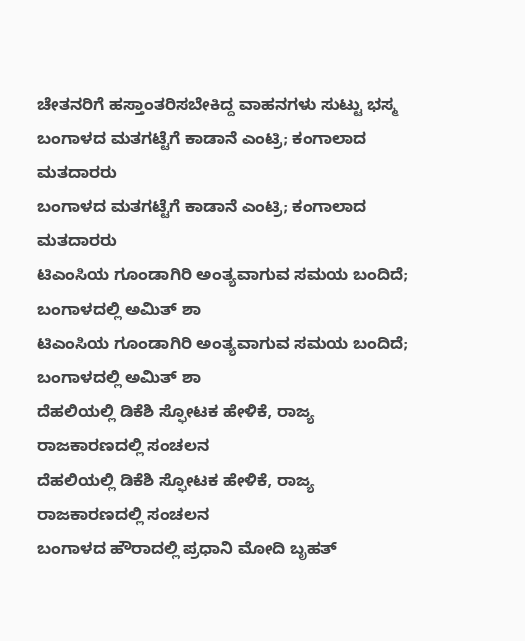ಚೇತನರಿಗೆ ಹಸ್ತಾಂತರಿಸಬೇಕಿದ್ದ ವಾಹನಗಳು ಸುಟ್ಟು ಭಸ್ಮ
ಬಂಗಾಳದ ಮತಗಟ್ಟೆಗೆ ಕಾಡಾನೆ ಎಂಟ್ರಿ; ಕಂಗಾಲಾದ ಮತದಾರರು
ಬಂಗಾಳದ ಮತಗಟ್ಟೆಗೆ ಕಾಡಾನೆ ಎಂಟ್ರಿ; ಕಂಗಾಲಾದ ಮತದಾರರು
ಟಿಎಂಸಿಯ ಗೂಂಡಾಗಿರಿ ಅಂತ್ಯವಾಗುವ ಸಮಯ ಬಂದಿದೆ; ಬಂಗಾಳದಲ್ಲಿ ಅಮಿತ್ ಶಾ
ಟಿಎಂಸಿಯ ಗೂಂಡಾಗಿರಿ ಅಂತ್ಯವಾಗುವ ಸಮಯ ಬಂದಿದೆ; ಬಂಗಾಳದಲ್ಲಿ ಅಮಿತ್ ಶಾ
ದೆಹಲಿಯಲ್ಲಿ ಡಿಕೆಶಿ ಸ್ಫೋಟಕ ಹೇಳಿಕೆ, ರಾಜ್ಯ ರಾಜಕಾರಣದಲ್ಲಿ ಸಂಚಲನ
ದೆಹಲಿಯಲ್ಲಿ ಡಿಕೆಶಿ ಸ್ಫೋಟಕ ಹೇಳಿಕೆ, ರಾಜ್ಯ ರಾಜಕಾರಣದಲ್ಲಿ ಸಂಚಲನ
ಬಂಗಾಳದ ಹೌರಾದಲ್ಲಿ ಪ್ರಧಾನಿ ಮೋದಿ ಬೃಹತ್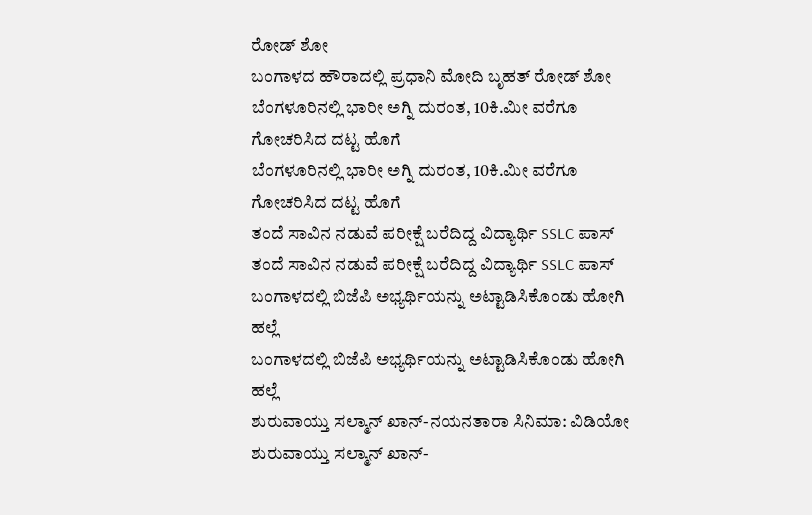ರೋಡ್ ಶೋ
ಬಂಗಾಳದ ಹೌರಾದಲ್ಲಿ ಪ್ರಧಾನಿ ಮೋದಿ ಬೃಹತ್ ರೋಡ್ ಶೋ
ಬೆಂಗಳೂರಿನಲ್ಲಿ ಭಾರೀ ಅಗ್ನಿ ದುರಂತ, 10ಕಿ.ಮೀ ವರೆಗೂ ಗೋಚರಿಸಿದ ದಟ್ಟ ಹೊಗೆ
ಬೆಂಗಳೂರಿನಲ್ಲಿ ಭಾರೀ ಅಗ್ನಿ ದುರಂತ, 10ಕಿ.ಮೀ ವರೆಗೂ ಗೋಚರಿಸಿದ ದಟ್ಟ ಹೊಗೆ
ತಂದೆ ಸಾವಿನ ನಡುವೆ ಪರೀಕ್ಷೆ ಬರೆದಿದ್ದ ವಿದ್ಯಾರ್ಥಿ SSLC ಪಾಸ್
ತಂದೆ ಸಾವಿನ ನಡುವೆ ಪರೀಕ್ಷೆ ಬರೆದಿದ್ದ ವಿದ್ಯಾರ್ಥಿ SSLC ಪಾಸ್
ಬಂಗಾಳದಲ್ಲಿ ಬಿಜೆಪಿ ಅಭ್ಯರ್ಥಿಯನ್ನು ಅಟ್ಟಾಡಿಸಿಕೊಂಡು ಹೋಗಿ ಹಲ್ಲೆ
ಬಂಗಾಳದಲ್ಲಿ ಬಿಜೆಪಿ ಅಭ್ಯರ್ಥಿಯನ್ನು ಅಟ್ಟಾಡಿಸಿಕೊಂಡು ಹೋಗಿ ಹಲ್ಲೆ
ಶುರುವಾಯ್ತು ಸಲ್ಮಾನ್ ಖಾನ್-ನಯನತಾರಾ ಸಿನಿಮಾ: ವಿಡಿಯೋ
ಶುರುವಾಯ್ತು ಸಲ್ಮಾನ್ ಖಾನ್-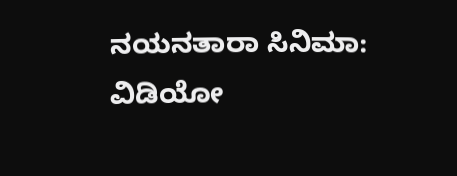ನಯನತಾರಾ ಸಿನಿಮಾ: ವಿಡಿಯೋ